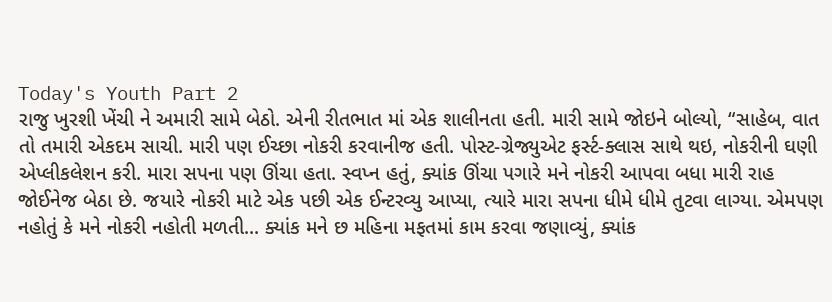Today's Youth Part 2
રાજુ ખુરશી ખેંચી ને અમારી સામે બેઠો. એની રીતભાત માં એક શાલીનતા હતી. મારી સામે જોઇને બોલ્યો, “સાહેબ, વાત તો તમારી એકદમ સાચી. મારી પણ ઈચ્છા નોકરી કરવાનીજ હતી. પોસ્ટ-ગ્રેજ્યુએટ ફર્સ્ટ-ક્લાસ સાથે થઇ, નોકરીની ઘણી એપ્લીકલેશન કરી. મારા સપના પણ ઊંચા હતા. સ્વપ્ન હતું, ક્યાંક ઊંચા પગારે મને નોકરી આપવા બધા મારી રાહ જોઈનેજ બેઠા છે. જયારે નોકરી માટે એક પછી એક ઈન્ટરવ્યુ આપ્યા, ત્યારે મારા સપના ધીમે ધીમે તુટવા લાગ્યા. એમપણ નહોતું કે મને નોકરી નહોતી મળતી... ક્યાંક મને છ મહિના મફતમાં કામ કરવા જણાવ્યું, ક્યાંક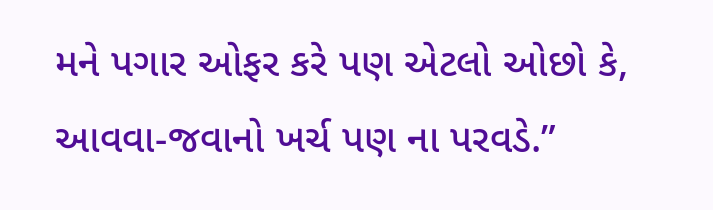મને પગાર ઓફર કરે પણ એટલો ઓછો કે, આવવા-જવાનો ખર્ચ પણ ના પરવડે.”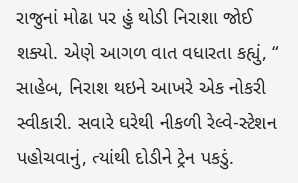રાજુનાં મોઢા પર હું થોડી નિરાશા જોઈ શક્યો. એણે આગળ વાત વધારતા કહ્યું, “ સાહેબ, નિરાશ થઇને આખરે એક નોકરી સ્વીકારી. સવારે ઘરેથી નીકળી રેલ્વે-સ્ટેશન પહોચવાનું, ત્યાંથી દોડીને ટ્રેન પકડું.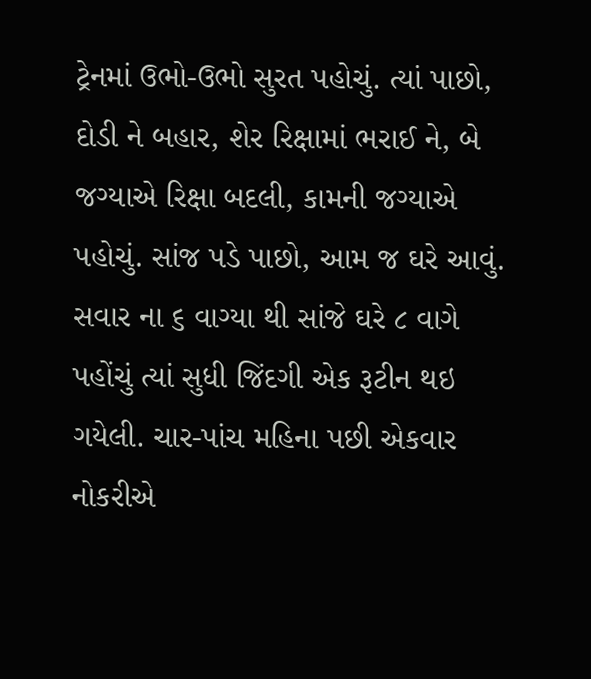ટ્રેનમાં ઉભો-ઉભો સુરત પહોચું. ત્યાં પાછો, દોડી ને બહાર, શેર રિક્ષામાં ભરાઈ ને, બે જગ્યાએ રિક્ષા બદલી, કામની જગ્યાએ પહોચું. સાંજ પડે પાછો, આમ જ ઘરે આવું. સવાર ના ૬ વાગ્યા થી સાંજે ઘરે ૮ વાગે પહોંચું ત્યાં સુધી જિંદગી એક રૂટીન થઇ ગયેલી. ચાર-પાંચ મહિના પછી એકવાર નોકરીએ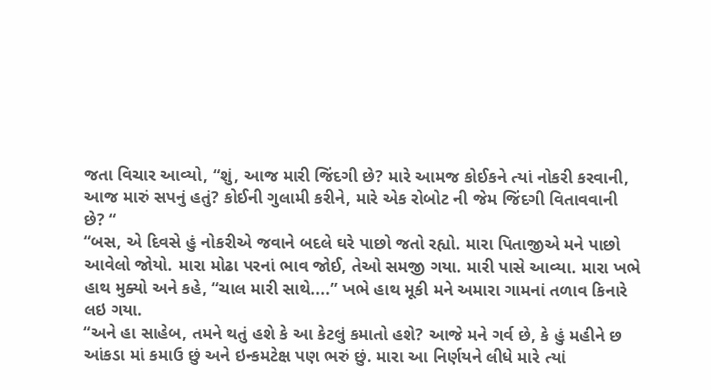જતા વિચાર આવ્યો, “શું, આજ મારી જિંદગી છે? મારે આમજ કોઈકને ત્યાં નોકરી કરવાની, આજ મારું સપનું હતું? કોઈની ગુલામી કરીને, મારે એક રોબોટ ની જેમ જિંદગી વિતાવવાની છે? “
“બસ, એ દિવસે હું નોકરીએ જવાને બદલે ઘરે પાછો જતો રહ્યો. મારા પિતાજીએ મને પાછો આવેલો જોયો. મારા મોઢા પરનાં ભાવ જોઈ, તેઓ સમજી ગયા. મારી પાસે આવ્યા. મારા ખભે હાથ મુક્યો અને કહે, “ચાલ મારી સાથે....” ખભે હાથ મૂકી મને અમારા ગામનાં તળાવ કિનારે લઇ ગયા.
“અને હા સાહેબ, તમને થતું હશે કે આ કેટલું કમાતો હશે? આજે મને ગર્વ છે, કે હું મહીને છ આંકડા માં કમાઉ છું અને ઇન્કમટેક્ષ પણ ભરું છું. મારા આ નિર્ણયને લીધે મારે ત્યાં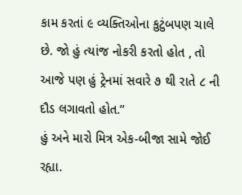કામ કરતાં ૯ વ્યક્તિઓના કુટુંબપણ ચાલે છે. જો હું ત્યાંજ નોકરી કરતો હોત , તો આજે પણ હું ટ્રેનમાં સવારે ૭ થી રાતે ૮ ની દૌડ લગાવતો હોત.”
હું અને મારો મિત્ર એક-બીજા સામે જોઈ રહ્યા.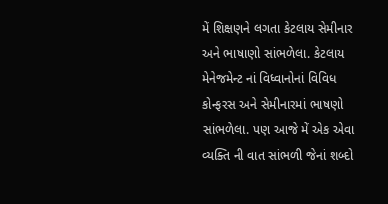મેં શિક્ષણને લગતા કેટલાય સેમીનાર અને ભાષાણો સાંભળેલા. કેટલાય મેનેજમેન્ટ નાં વિધ્વાનોનાં વિવિધ કોન્ફરસ અને સેમીનારમાં ભાષણો સાંભળેલા. પણ આજે મેં એક એવા વ્યક્તિ ની વાત સાંભળી જેનાં શબ્દો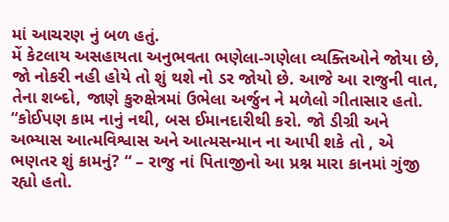માં આચરણ નું બળ હતું.
મેં કેટલાય અસહાયતા અનુભવતા ભણેલા-ગણેલા વ્યક્તિઓને જોયા છે, જો નોકરી નહી હોયે તો શું થશે નો ડર જોયો છે. આજે આ રાજુની વાત, તેના શબ્દો, જાણે કુરુક્ષેત્રમાં ઉભેલા અર્જુન ને મળેલો ગીતાસાર હતો. “કોઈપણ કામ નાનું નથી, બસ ઈમાનદારીથી કરો. જો ડીગ્રી અને અભ્યાસ આત્મવિશ્વાસ અને આત્મસન્માન ના આપી શકે તો , એ ભણતર શું કામનું? “ – રાજુ નાં પિતાજીનો આ પ્રશ્ન મારા કાનમાં ગુંજી રહ્યો હતો.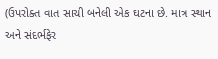(ઉપરોક્ત વાત સાચી બનેલી એક ઘટના છે. માત્ર સ્થાન અને સંદર્ભફેર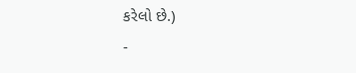કરેલો છે.)
-